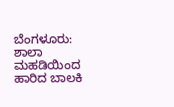ಬೆಂಗಳೂರು: ಶಾಲಾ ಮಹಡಿಯಿಂದ ಹಾರಿದ ಬಾಲಕಿ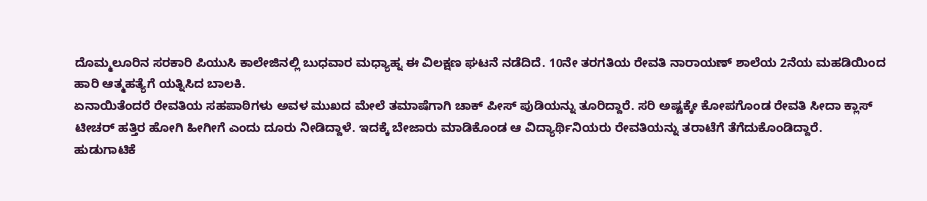ದೊಮ್ಮಲೂರಿನ ಸರಕಾರಿ ಪಿಯುಸಿ ಕಾಲೇಜಿನಲ್ಲಿ ಬುಧವಾರ ಮಧ್ಯಾಹ್ನ ಈ ವಿಲಕ್ಷಣ ಘಟನೆ ನಡೆದಿದೆ. 10ನೇ ತರಗತಿಯ ರೇವತಿ ನಾರಾಯಣ್ ಶಾಲೆಯ 2ನೆಯ ಮಹಡಿಯಿಂದ ಹಾರಿ ಆತ್ಮಹತ್ಯೆಗೆ ಯತ್ನಿಸಿದ ಬಾಲಕಿ.
ಏನಾಯಿತೆಂದರೆ ರೇವತಿಯ ಸಹಪಾಠಿಗಳು ಅವಳ ಮುಖದ ಮೇಲೆ ತಮಾಷೆಗಾಗಿ ಚಾಕ್ ಪೀಸ್ ಪುಡಿಯನ್ನು ತೂರಿದ್ದಾರೆ. ಸರಿ ಅಷ್ಟಕ್ಕೇ ಕೋಪಗೊಂಡ ರೇವತಿ ಸೀದಾ ಕ್ಲಾಸ್ ಟೀಚರ್ ಹತ್ತಿರ ಹೋಗಿ ಹೀಗೀಗೆ ಎಂದು ದೂರು ನೀಡಿದ್ದಾಳೆ. ಇದಕ್ಕೆ ಬೇಜಾರು ಮಾಡಿಕೊಂಡ ಆ ವಿದ್ಯಾರ್ಥಿನಿಯರು ರೇವತಿಯನ್ನು ತರಾಟೆಗೆ ತೆಗೆದುಕೊಂಡಿದ್ದಾರೆ.
ಹುಡುಗಾಟಿಕೆ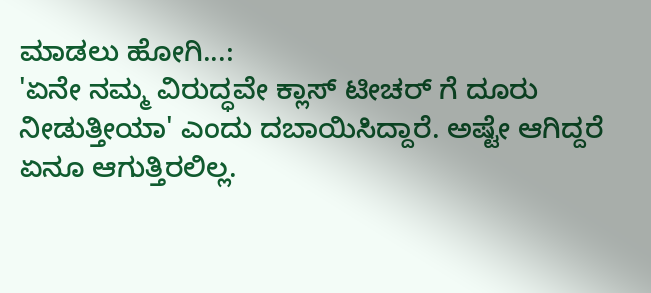ಮಾಡಲು ಹೋಗಿ...:
'ಏನೇ ನಮ್ಮ ವಿರುದ್ಧವೇ ಕ್ಲಾಸ್ ಟೀಚರ್ ಗೆ ದೂರು ನೀಡುತ್ತೀಯಾ' ಎಂದು ದಬಾಯಿಸಿದ್ದಾರೆ. ಅಷ್ಟೇ ಆಗಿದ್ದರೆ ಏನೂ ಆಗುತ್ತಿರಲಿಲ್ಲ.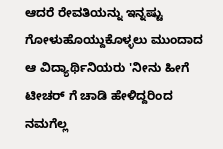ಆದರೆ ರೇವತಿಯನ್ನು ಇನ್ನಷ್ಟು ಗೋಳುಹೊಯ್ದುಕೊಳ್ಳಲು ಮುಂದಾದ ಆ ವಿದ್ಯಾರ್ಥಿನಿಯರು 'ನೀನು ಹೀಗೆ ಟೀಚರ್ ಗೆ ಚಾಡಿ ಹೇಳಿದ್ದರಿಂದ ನಮಗೆಲ್ಲ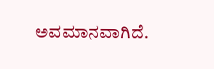ಅವಮಾನವಾಗಿದೆ.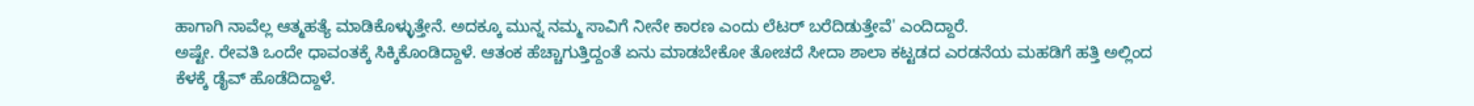ಹಾಗಾಗಿ ನಾವೆಲ್ಲ ಆತ್ಮಹತ್ಯೆ ಮಾಡಿಕೊಳ್ಳುತ್ತೇನೆ. ಅದಕ್ಕೂ ಮುನ್ನ ನಮ್ಮ ಸಾವಿಗೆ ನೀನೇ ಕಾರಣ ಎಂದು ಲೆಟರ್ ಬರೆದಿಡುತ್ತೇವೆ' ಎಂದಿದ್ದಾರೆ.
ಅಷ್ಟೇ. ರೇವತಿ ಒಂದೇ ಧಾವಂತಕ್ಕೆ ಸಿಕ್ಕಿಕೊಂಡಿದ್ದಾಳೆ. ಆತಂಕ ಹೆಚ್ಚಾಗುತ್ತಿದ್ದಂತೆ ಏನು ಮಾಡಬೇಕೋ ತೋಚದೆ ಸೀದಾ ಶಾಲಾ ಕಟ್ಟಡದ ಎರಡನೆಯ ಮಹಡಿಗೆ ಹತ್ತಿ ಅಲ್ಲಿಂದ ಕೆಳಕ್ಕೆ ಡೈವ್ ಹೊಡೆದಿದ್ದಾಳೆ.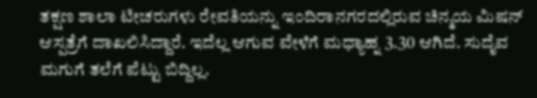ತಕ್ಷಣ ಶಾಲಾ ಟೀಚರುಗಳು ರೇವತಿಯನ್ನು ಇಂದಿರಾನಗರದಲ್ಲಿರುವ ಚಿನ್ಮಯ ಮಿಷನ್ ಆಸ್ಪತ್ರೆಗೆ ದಾಖಲಿಸಿದ್ದಾರೆ. ಇದೆಲ್ಲ ಆಗುವ ವೇಳೆಗೆ ಮಧ್ಯಾಹ್ನ 3.30 ಆಗಿದೆ. ಸುದೈವ ಮಗುಗೆ ತಲೆಗೆ ಪೆಟ್ಟು ಬಿದ್ದಿಲ್ಲ.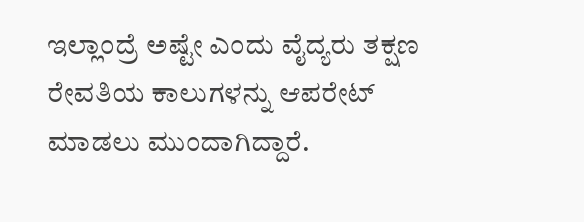ಇಲ್ಲಾಂದ್ರೆ ಅಷ್ಟೇ ಎಂದು ವೈದ್ಯರು ತಕ್ಷಣ ರೇವತಿಯ ಕಾಲುಗಳನ್ನು ಆಪರೇಟ್ ಮಾಡಲು ಮುಂದಾಗಿದ್ದಾರೆ.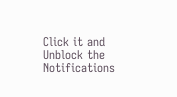Click it and Unblock the Notifications